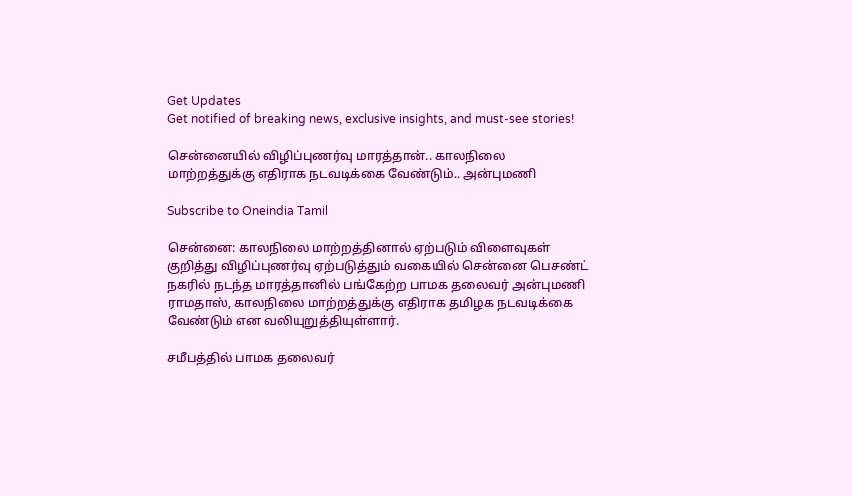Get Updates
Get notified of breaking news, exclusive insights, and must-see stories!

சென்னையில் விழிப்புணர்வு மாரத்தான்.. காலநிலை மாற்றத்துக்கு எதிராக நடவடிக்கை வேண்டும்.. அன்புமணி

Subscribe to Oneindia Tamil

சென்னை: காலநிலை மாற்றத்தினால் ஏற்படும் விளைவுகள் குறித்து விழிப்புணர்வு ஏற்படுத்தும் வகையில் சென்னை பெசண்ட் நகரில் நடந்த மாரத்தானில் பங்கேற்ற பாமக தலைவர் அன்புமணி ராமதாஸ், காலநிலை மாற்றத்துக்கு எதிராக தமிழக நடவடிக்கை வேண்டும் என வலியுறுத்தியுள்ளார்.

சமீபத்தில் பாமக தலைவர்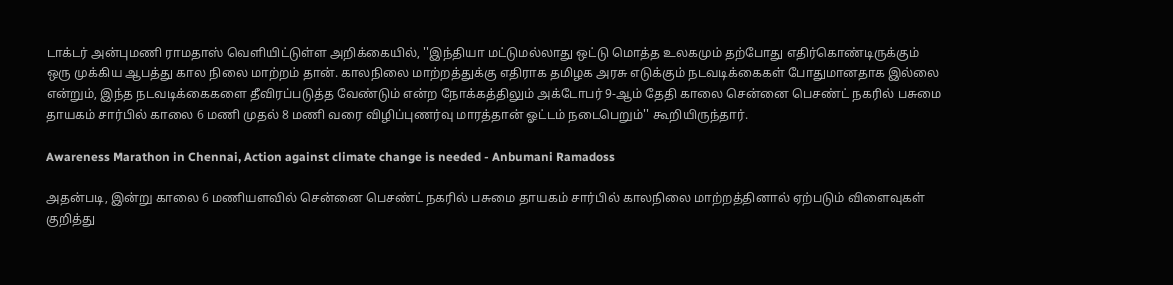டாக்டர் அன்புமணி ராமதாஸ் வெளியிட்டுள்ள அறிக்கையில், ''இந்தியா மட்டுமல்லாது ஒட்டு மொத்த உலகமும் தற்போது எதிர்கொண்டிருக்கும் ஒரு முக்கிய ஆபத்து கால நிலை மாற்றம் தான். காலநிலை மாற்றத்துக்கு எதிராக தமிழக அரசு எடுக்கும் நடவடிக்கைகள் போதுமானதாக இல்லை என்றும், இந்த நடவடிக்கைகளை தீவிரப்படுத்த வேண்டும் என்ற நோக்கத்திலும் அக்டோபர் 9-ஆம் தேதி காலை சென்னை பெசண்ட் நகரில் பசுமை தாயகம் சார்பில் காலை 6 மணி முதல் 8 மணி வரை விழிப்புணர்வு மாரத்தான் ஓட்டம் நடைபெறும்'' கூறியிருந்தார்.

Awareness Marathon in Chennai, Action against climate change is needed - Anbumani Ramadoss

அதன்படி, இன்று காலை 6 மணியளவில் சென்னை பெசண்ட் நகரில் பசுமை தாயகம் சார்பில் காலநிலை மாற்றத்தினால் ஏற்படும் விளைவுகள் குறித்து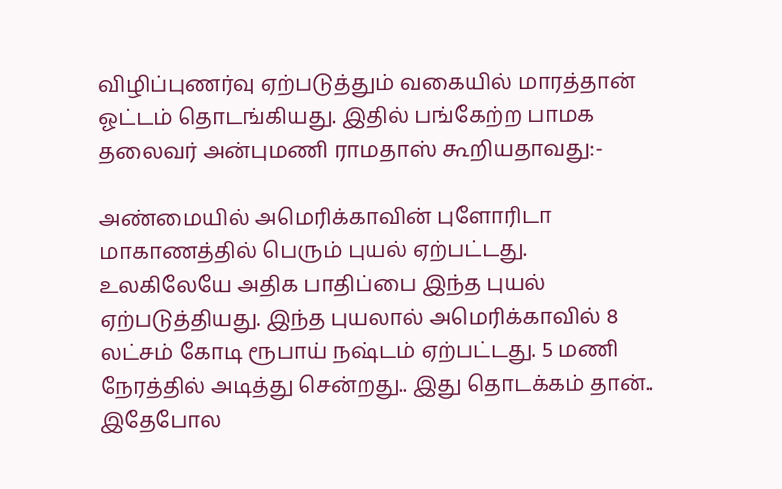விழிப்புணர்வு ஏற்படுத்தும் வகையில் மாரத்தான் ஓட்டம் தொடங்கியது. இதில் பங்கேற்ற பாமக தலைவர் அன்புமணி ராமதாஸ் கூறியதாவது:-

அண்மையில் அமெரிக்காவின் புளோரிடா மாகாணத்தில் பெரும் புயல் ஏற்பட்டது. உலகிலேயே அதிக பாதிப்பை இந்த புயல் ஏற்படுத்தியது. இந்த புயலால் அமெரிக்காவில் 8 லட்சம் கோடி ரூபாய் நஷ்டம் ஏற்பட்டது. 5 மணி நேரத்தில் அடித்து சென்றது.. இது தொடக்கம் தான்.. இதேபோல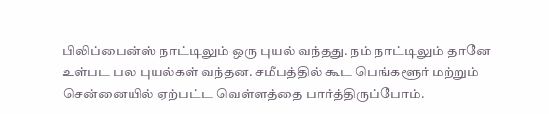பிலிப்பைன்ஸ் நாட்டிலும் ஒரு புயல் வந்தது. நம் நாட்டிலும் தானே உள்பட பல புயல்கள் வந்தன. சமீபத்தில் கூட பெங்களூர் மற்றும் சென்னையில் ஏற்பட்ட வெள்ளத்தை பார்த்திருப்போம்.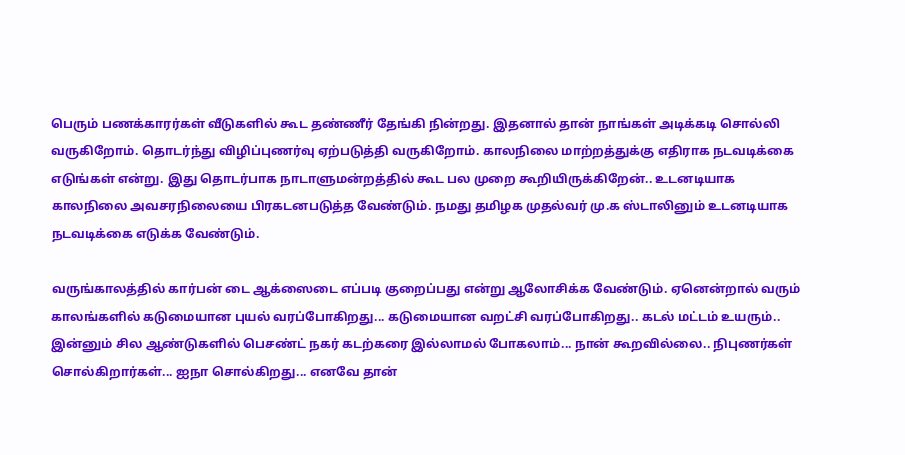பெரும் பணக்காரர்கள் வீடுகளில் கூட தண்ணீர் தேங்கி நின்றது. இதனால் தான் நாங்கள் அடிக்கடி சொல்லி வருகிறோம். தொடர்ந்து விழிப்புணர்வு ஏற்படுத்தி வருகிறோம். காலநிலை மாற்றத்துக்கு எதிராக நடவடிக்கை எடுங்கள் என்று. இது தொடர்பாக நாடாளுமன்றத்தில் கூட பல முறை கூறியிருக்கிறேன்.. உடனடியாக காலநிலை அவசரநிலையை பிரகடனபடுத்த வேண்டும். நமது தமிழக முதல்வர் மு.க ஸ்டாலினும் உடனடியாக நடவடிக்கை எடுக்க வேண்டும்.

வருங்காலத்தில் கார்பன் டை ஆக்ஸைடை எப்படி குறைப்பது என்று ஆலோசிக்க வேண்டும். ஏனென்றால் வரும் காலங்களில் கடுமையான புயல் வரப்போகிறது... கடுமையான வறட்சி வரப்போகிறது.. கடல் மட்டம் உயரும்.. இன்னும் சில ஆண்டுகளில் பெசண்ட் நகர் கடற்கரை இல்லாமல் போகலாம்... நான் கூறவில்லை.. நிபுணர்கள் சொல்கிறார்கள்... ஐநா சொல்கிறது... எனவே தான்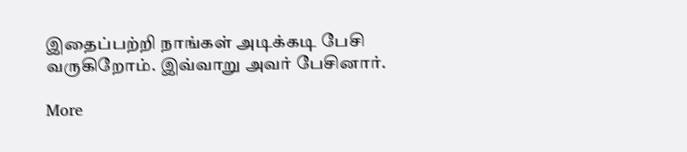இதைப்பற்றி நாங்கள் அடிக்கடி பேசி வருகிறோம். இவ்வாறு அவர் பேசினார்.

More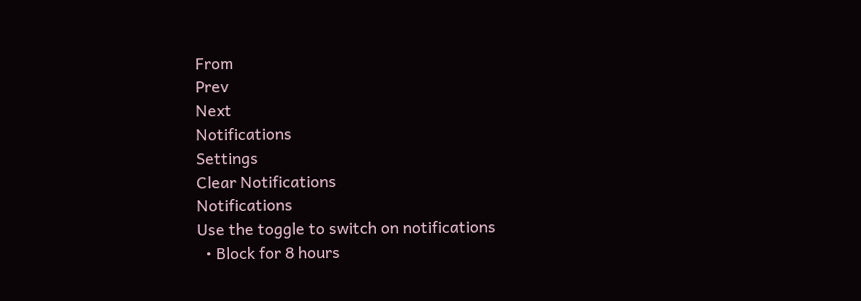From
Prev
Next
Notifications
Settings
Clear Notifications
Notifications
Use the toggle to switch on notifications
  • Block for 8 hours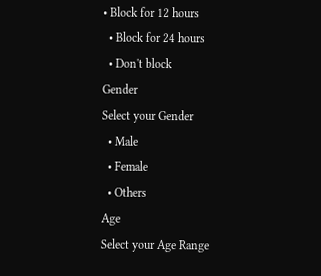• Block for 12 hours
  • Block for 24 hours
  • Don't block
Gender
Select your Gender
  • Male
  • Female
  • Others
Age
Select your Age Range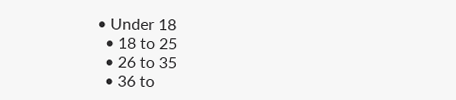• Under 18
  • 18 to 25
  • 26 to 35
  • 36 to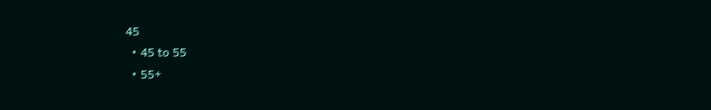45
  • 45 to 55
  • 55+